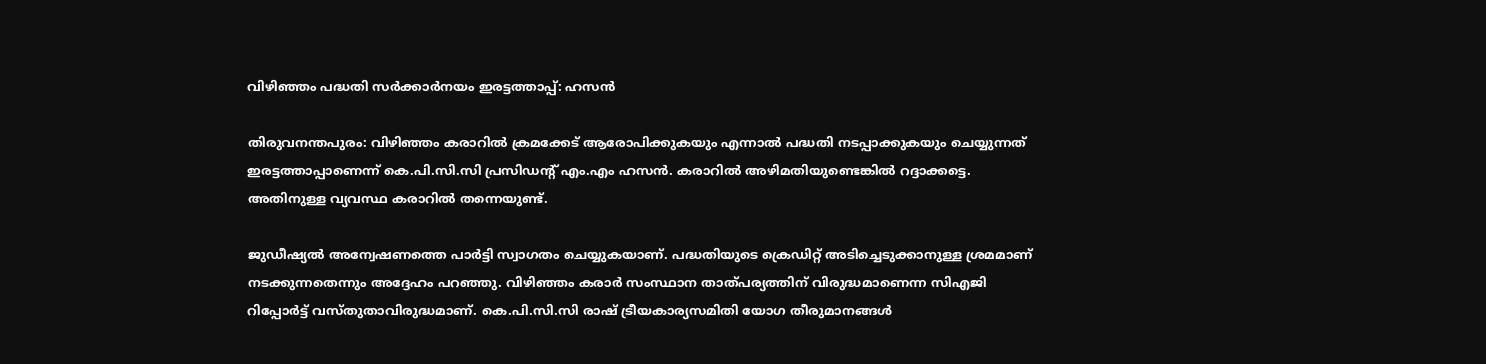വിഴിഞ്ഞം പദ്ധതി സര്‍ക്കാര്‍നയം ഇരട്ടത്താപ്പ്: ഹസന്‍

തിരുവനന്തപുരം: വിഴിഞ്ഞം കരാറില്‍ ക്രമക്കേട് ആരോപിക്കുകയും എന്നാല്‍ പദ്ധതി നടപ്പാക്കുകയും ചെയ്യുന്നത് ഇരട്ടത്താപ്പാണെന്ന് കെ.പി.സി.സി പ്രസിഡന്റ് എം.എം ഹസന്‍. കരാറില്‍ അഴിമതിയുണ്ടെങ്കില്‍ റദ്ദാക്കട്ടെ. അതിനുള്ള വ്യവസ്ഥ കരാറില്‍ തന്നെയുണ്ട്.

ജുഡീഷ്യല്‍ അന്വേഷണത്തെ പാര്‍ട്ടി സ്വാഗതം ചെയ്യുകയാണ്. പദ്ധതിയുടെ ക്രെഡിറ്റ് അടിച്ചെടുക്കാനുള്ള ശ്രമമാണ് നടക്കുന്നതെന്നും അദ്ദേഹം പറഞ്ഞു. വിഴിഞ്ഞം കരാര്‍ സംസ്ഥാന താത്പര്യത്തിന് വിരുദ്ധമാണെന്ന സിഎജി റിപ്പോര്‍ട്ട് വസ്തുതാവിരുദ്ധമാണ്. കെ.പി.സി.സി രാഷ് ട്രീയകാര്യസമിതി യോഗ തീരുമാനങ്ങള്‍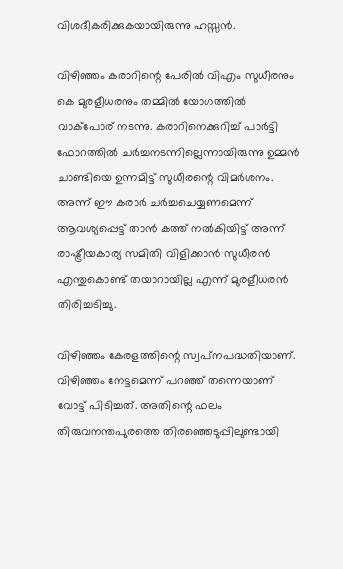വിശദീകരിക്കുകയായിരുന്നു ഹസ്സന്‍.

വിഴിഞ്ഞം കരാറിന്റെ പേരില്‍ വിഎം സുധീരനും കെ മുരളീധരനും തമ്മില്‍ യോഗത്തില്‍ വാക്‌പോര് നടന്നു. കരാറിനെക്കുറിച്ച് പാര്‍ട്ടി ഫോറത്തില്‍ ചര്‍ച്ചനടന്നില്ലെന്നായിരുന്നു ഉമ്മന്‍ ചാണ്ടിയെ ഉന്നമിട്ട് സുധീരന്റെ വിമര്‍ശനം. അന്ന് ഈ കരാര്‍ ചര്‍ച്ചചെയ്യണമെന്ന് ആവശ്യപ്പെട്ട് താന്‍ കത്ത് നല്‍കിയിട്ട് അന്ന് രാഷ്ട്രീയകാര്യ സമിതി വിളിക്കാന്‍ സുധീരന്‍ എന്തുകൊണ്ട് തയാറായില്ല എന്ന് മുരളീധരന്‍ തിരിച്ചടിച്ചു.

വിഴിഞ്ഞം കേരളത്തിന്റെ സ്വപ്‌നപദ്ധതിയാണ്. വിഴിഞ്ഞം നേട്ടമെന്ന് പറഞ്ഞ് തന്നെയാണ് വോട്ട് പിടിച്ചത്. അതിന്റെ ഫലം തിരുവനന്തപുരത്തെ തിരഞ്ഞെടുപ്പിലുണ്ടായി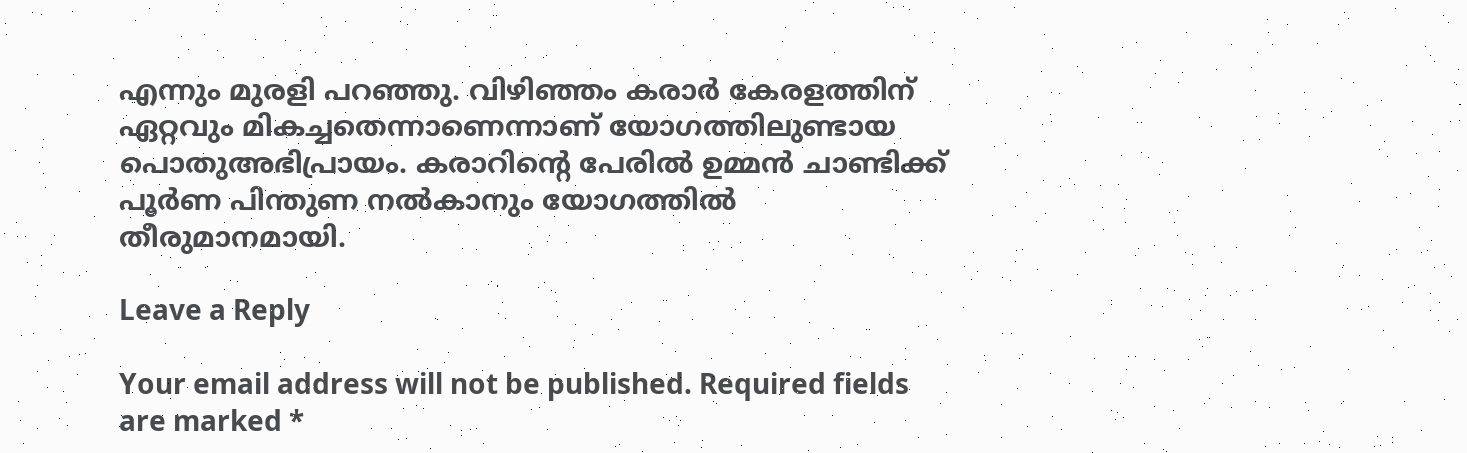എന്നും മുരളി പറഞ്ഞു. വിഴിഞ്ഞം കരാര്‍ കേരളത്തിന് ഏറ്റവും മികച്ചതെന്നാണെന്നാണ് യോഗത്തിലുണ്ടായ പൊതുഅഭിപ്രായം. കരാറിന്റെ പേരില്‍ ഉമ്മന്‍ ചാണ്ടിക്ക് പൂര്‍ണ പിന്തുണ നല്‍കാനും യോഗത്തില്‍ തീരുമാനമായി.

Leave a Reply

Your email address will not be published. Required fields are marked *